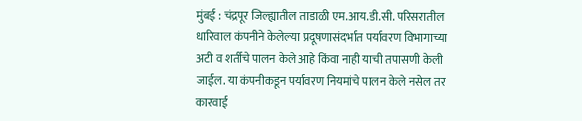मुंबई : चंद्रपूर जिल्ह्यातील ताडाळी एम.आय.डी.सी. परिसरातील धारिवाल कंपनीने केलेल्या प्रदूषणासंदर्भात पर्यावरण विभागाच्या अटी व शर्तीचे पालन केले आहे किंवा नाही याची तपासणी केली जाईल. या कंपनीकडून पर्यावरण नियमांचे पालन केले नसेल तर कारवाई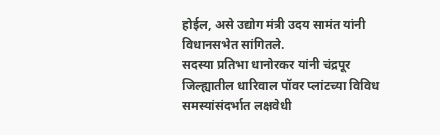होईल, असे उद्योग मंत्री उदय सामंत यांनी विधानसभेत सांगितले.
सदस्या प्रतिभा धानोरकर यांनी चंद्रपूर जिल्ह्यातील धारिवाल पॉवर प्लांटच्या विविध समस्यांसंदर्भात लक्षवेधी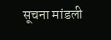सूचना मांडली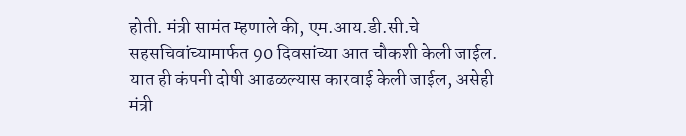होती. मंत्री सामंत म्हणाले की, एम.आय.डी.सी.चे सहसचिवांच्यामार्फत 90 दिवसांच्या आत चौकशी केली जाईल. यात ही कंपनी दोषी आढळल्यास कारवाई केली जाईल, असेही मंत्री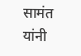सामंत यांनी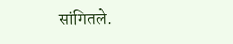सांगितले.